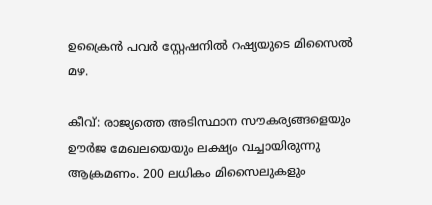ഉക്രൈൻ പവർ സ്റ്റേഷനിൽ റഷ്യയുടെ മിസൈൽ മഴ.

കീവ്: രാജ്യത്തെ അടിസ്ഥാന സൗകര്യങ്ങളെയും ഊർജ മേഖലയെയും ലക്ഷ്യം വച്ചായിരുന്നു ആക്രമണം. 200 ലധികം മിസൈലുകളും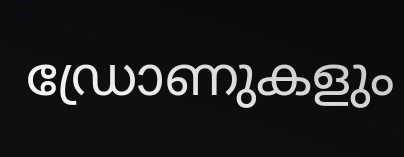ഡ്രോണുകളും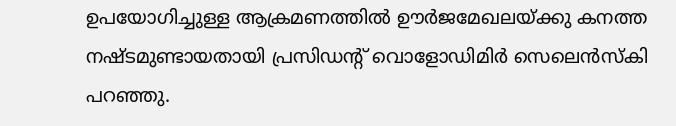ഉപയോഗിച്ചുള്ള ആക്രമണത്തില്‍ ഊർജമേഖലയ്ക്കു കനത്ത നഷ്ടമുണ്ടായതായി പ്രസിഡന്റ് വൊളോഡിമിർ സെലെൻസ്കി പറഞ്ഞു.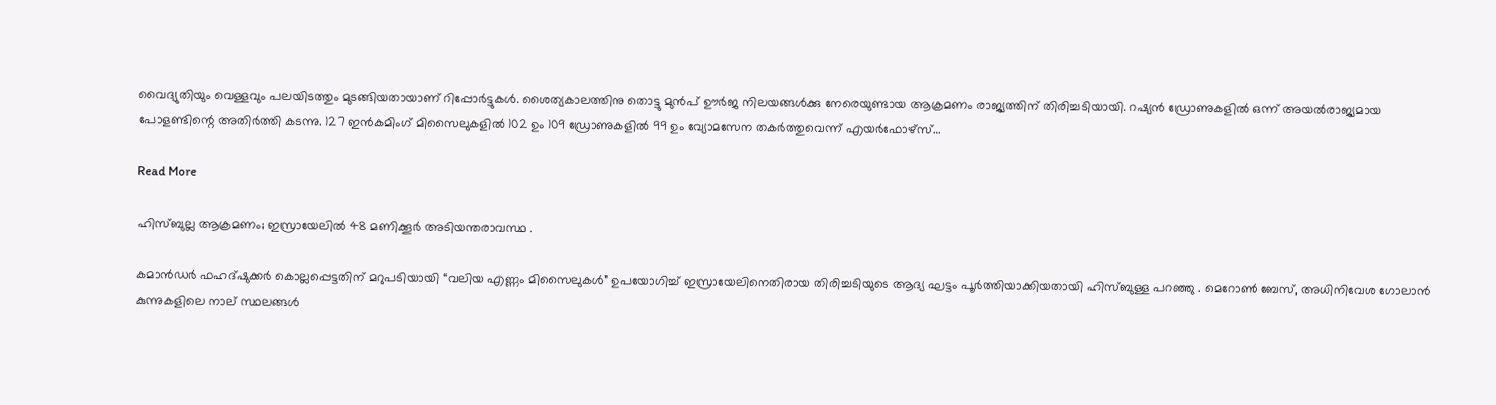വൈദ്യുതിയും വെള്ളവും പലയിടത്തും മുടങ്ങിയതായാണ് റിപ്പോർട്ടുകള്‍. ശൈത്യകാലത്തിനു തൊട്ടു മുൻപ് ഊർജ നിലയങ്ങള്‍ക്കു നേരെയുണ്ടായ ആക്രമണം രാജ്യത്തിന് തിരിച്ചടിയായി. റഷ്യൻ ഡ്രോണുകളില്‍ ഒന്ന് അയല്‍രാജ്യമായ പോളണ്ടിന്റെ അതിർത്തി കടന്നു. 127 ഇൻകമിംഗ് മിസൈലുകളിൽ 102 ഉം 109 ഡ്രോണുകളിൽ 99 ഉം വ്യോമസേന തകർത്തുവെന്ന് എയർഫോഴ്‌സ്…

Read More

ഹിസ്ബുല്ല ആക്രമണം; ഇസ്രായേലിൽ 48 മണിക്കൂർ അടിയന്തരാവസ്ഥ .

കമാൻഡർ ഫഹദ്ഷുക്കർ കൊല്ലപ്പെട്ടതിന് മറുപടിയായി “വലിയ എണ്ണം മിസൈലുകൾ” ഉപയോഗിച്ച് ഇസ്രായേലിനെതിരായ തിരിച്ചടിയുടെ ആദ്യ ഘട്ടം പൂർത്തിയാക്കിയതായി ഹിസ്ബുള്ള പറഞ്ഞു . മെറോൺ ബേസ്, അധിനിവേശ ഗോലാൻ കുന്നുകളിലെ നാല് സ്ഥലങ്ങൾ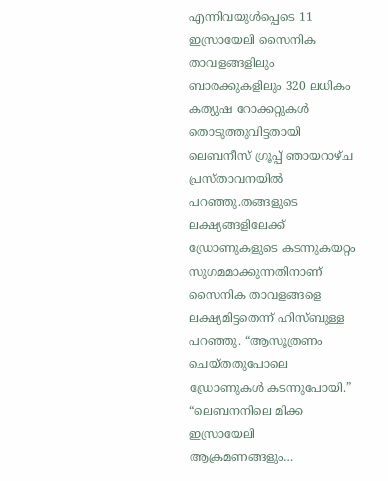എന്നിവയുൾപ്പെടെ 11 ഇസ്രായേലി സൈനിക താവളങ്ങളിലും ബാരക്കുകളിലും 320 ലധികം കത്യുഷ റോക്കറ്റുകൾ തൊടുത്തുവിട്ടതായി ലെബനീസ് ഗ്രൂപ്പ് ഞായറാഴ്ച പ്രസ്താവനയിൽ പറഞ്ഞു.തങ്ങളുടെ ലക്ഷ്യങ്ങളിലേക്ക് ഡ്രോണുകളുടെ കടന്നുകയറ്റം സുഗമമാക്കുന്നതിനാണ് സൈനിക താവളങ്ങളെ ലക്ഷ്യമിട്ടതെന്ന് ഹിസ്ബുള്ള പറഞ്ഞു. “ആസൂത്രണം ചെയ്തതുപോലെ ഡ്രോണുകൾ കടന്നുപോയി.” “ലെബനനിലെ മിക്ക ഇസ്രായേലി ആക്രമണങ്ങളും…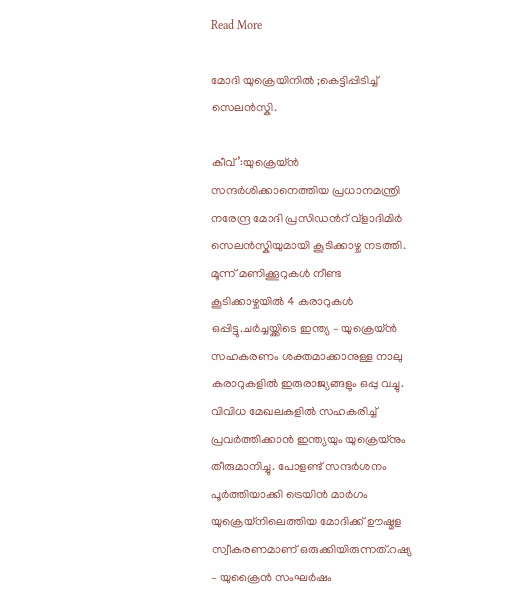Read More

മോദി യുക്രെയിനിൽ ;കെട്ടിപ്പിടിച്ച് സെലൻസ്കി.

കീവ്’:യുക്രെയ്ൻ സന്ദർശിക്കാനെത്തിയ പ്രധാനമന്ത്രി നരേന്ദ്ര മോദി പ്രസിഡന്‍റ് വ്ളാദിമിർ സെലൻസ്കിയുമായി കൂടിക്കാഴ്ച നടത്തി. മൂന്ന് മണിക്കൂറുകള്‍ നീണ്ട കൂടിക്കാഴ്ചയിൽ 4 കരാറുകള്‍ ഒപ്പിട്ടു.ചർച്ചയ്ക്കിടെ ഇന്ത്യ – യുക്രെയ്ൻ സഹകരണം ശക്തമാക്കാനുള്ള നാലു കരാറുകളില്‍ ഇരുരാജ്യങ്ങളും ഒപ്പു വച്ചു. വിവിധ മേഖലകളില്‍ സഹകരിച്ച്‌ പ്രവർത്തിക്കാൻ ഇന്ത്യയും യുക്രെയ്നും തീരുമാനിച്ചു. പോളണ്ട് സന്ദർശനം പൂർത്തിയാക്കി ട്രെയിൻ മാർഗം യുക്രെയ്നിലെത്തിയ മോദിക്ക് ഊഷ്മള സ്വീകരണമാണ് ഒരുക്കിയിരുന്നത്.റഷ്യ – യുക്രൈൻ സംഘർഷം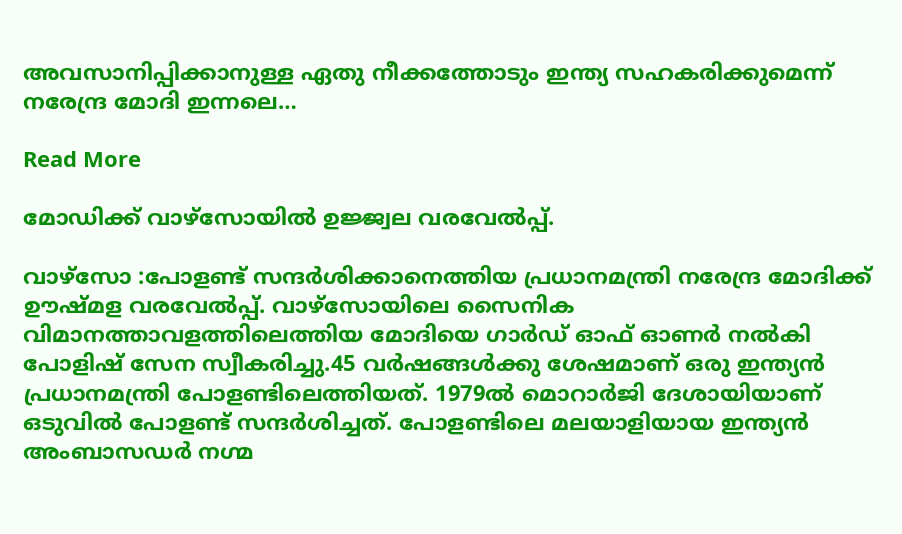അവസാനിപ്പിക്കാനുള്ള ഏതു നീക്കത്തോടും ഇന്ത്യ സഹകരിക്കുമെന്ന് നരേന്ദ്ര മോദി ഇന്നലെ…

Read More

മോഡിക്ക് വാഴ്സോയിൽ ഉജ്ജ്വല വരവേൽപ്പ്.

വാഴ്സോ :പോളണ്ട് സന്ദർശിക്കാനെത്തിയ പ്രധാനമന്ത്രി നരേന്ദ്ര മോദിക്ക് ഊഷ്മള വരവേല്‍പ്പ്. വാഴ്സോയിലെ സൈനിക വിമാനത്താവളത്തിലെത്തിയ മോദിയെ ഗാർഡ് ഓഫ് ഓണർ നല്‍കി പോളിഷ് സേന സ്വീകരിച്ചു.45 വർഷങ്ങള്‍ക്കു ശേഷമാണ് ഒരു ഇന്ത്യൻ പ്രധാനമന്ത്രി പോളണ്ടിലെത്തിയത്. 1979ല്‍ മൊറാർജി ദേശായിയാണ് ഒടുവില്‍ പോളണ്ട് സന്ദർശിച്ചത്. പോളണ്ടിലെ മലയാളിയായ ഇന്ത്യൻ അംബാസഡർ നഗ്മ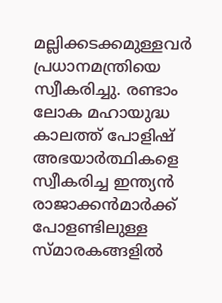മല്ലിക്കടക്കമുള്ളവർ പ്രധാനമന്ത്രിയെ സ്വീകരിച്ചു. രണ്ടാം ലോക മഹായുദ്ധ കാലത്ത് പോളിഷ് അഭയാർത്ഥികളെ സ്വീകരിച്ച ഇന്ത്യൻ രാജാക്കൻമാർക്ക് പോളണ്ടിലുള്ള സ്മാരകങ്ങളില്‍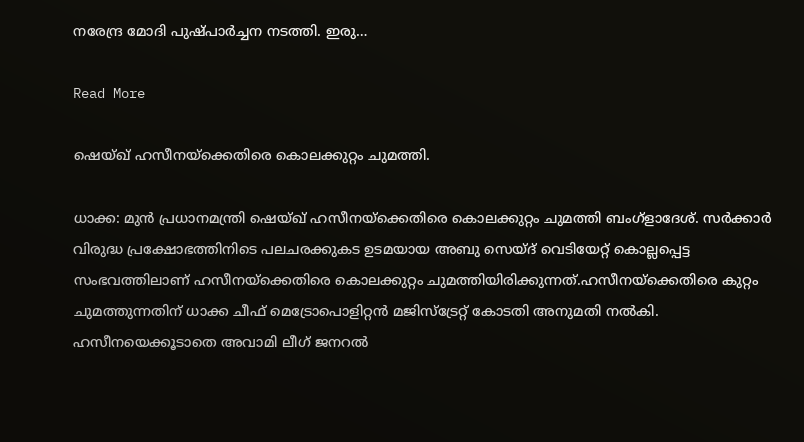നരേന്ദ്ര മോദി പുഷ്പാർച്ചന നടത്തി. ഇരു…

Read More

ഷെയ്‌ഖ് ഹസീനയ്ക്കെതിരെ കൊലക്കുറ്റം ചുമത്തി.

ധാക്ക: മുൻ പ്രധാനമന്ത്രി ഷെയ്‌ഖ് ഹസീനയ്ക്കെതിരെ കൊലക്കുറ്റം ചുമത്തി ബംഗ്ളാദേശ്. സർക്കാർ വിരുദ്ധ പ്രക്ഷോഭത്തിനിടെ പലചരക്കുകട ഉടമയായ അബു സെയ്‌ദ് വെടിയേറ്റ് കൊല്ലപ്പെട്ട സംഭവത്തിലാണ് ഹസീനയ്ക്കെതിരെ കൊലക്കുറ്റം ചുമത്തിയിരിക്കുന്നത്.ഹസീനയ്ക്കെതിരെ കുറ്റം ചുമത്തുന്നതിന് ധാക്ക ചീഫ് മെട്രോപൊളിറ്റൻ മജിസ്‌ട്രേറ്റ് കോടതി അനുമതി നല്‍കി. ഹസീനയെക്കൂടാതെ അവാമി ലീഗ് ജനറല്‍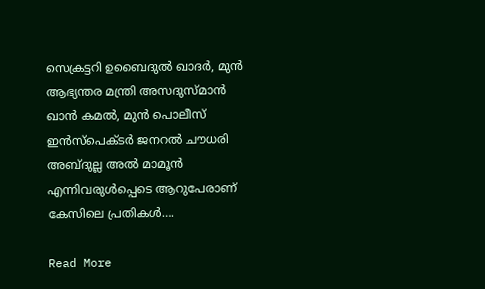സെക്രട്ടറി ഉബൈദുല്‍ ഖാദർ, മുൻ ആഭ്യന്തര മന്ത്രി അസദുസ്‌മാൻ ഖാൻ കമല്‍, മുൻ പൊലീസ് ഇൻസ്‌പെക്ടർ ജനറല്‍ ചൗധരി അബ്‌ദുല്ല അല്‍ മാമൂൻ എന്നിവരുള്‍പ്പെടെ ആറുപേരാണ് കേസിലെ പ്രതികള്‍….

Read More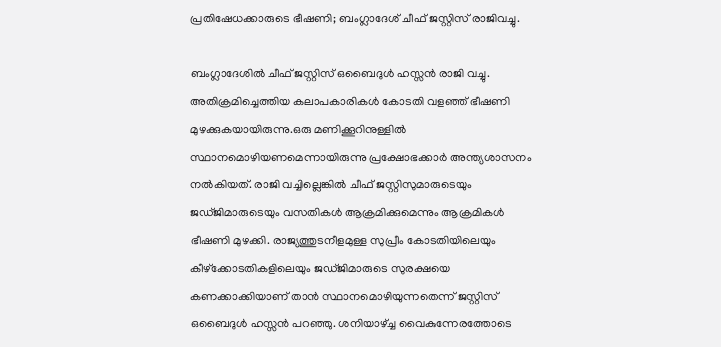പ്രതിഷേധക്കാരുടെ ഭീഷണി; ബംഗ്ലാദേശ് ചീഫ് ജസ്റ്റിസ് രാജിവച്ചു.

ബംഗ്ലാദേശില്‍ ചീഫ് ജസ്റ്റിസ് ഒബൈദുള്‍ ഹസ്സൻ രാജി വച്ചു. അതിക്രമിച്ചെത്തിയ കലാപകാരികള്‍ കോടതി വളഞ്ഞ് ഭീഷണി മുഴക്കുകയായിരുന്നു.ഒരു മണിക്കൂറിനുള്ളില്‍ സ്ഥാനമൊഴിയണമെന്നായിരുന്നു പ്രക്ഷോഭക്കാർ അന്ത്യശാസനം നല്‍കിയത്. രാജി വച്ചില്ലെങ്കില്‍ ചീഫ് ജസ്റ്റിസുമാരുടെയും ജഡ്ജിമാരുടെയും വസതികള്‍ ആക്രമിക്കുമെന്നും ആക്രമികള്‍ ഭീഷണി മുഴക്കി. രാജ്യത്തുടനീളമുള്ള സുപ്രീം കോടതിയിലെയും കീഴ്‌ക്കോടതികളിലെയും ജഡ്ജിമാരുടെ സുരക്ഷയെ കണക്കാക്കിയാണ് താൻ സ്ഥാനമൊഴിയുന്നതെന്ന് ജസ്റ്റിസ് ഒബൈദുള്‍ ഹസ്സൻ പറഞ്ഞു. ശനിയാഴ്ച്ച വൈകുന്നേരത്തോടെ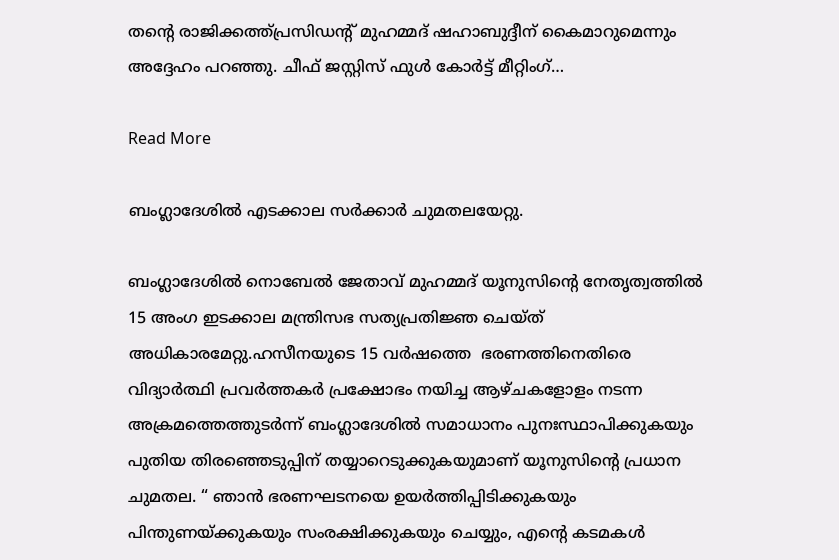തന്റെ രാജിക്കത്ത്പ്രസിഡന്റ് മുഹമ്മദ് ഷഹാബുദ്ദീന് കൈമാറുമെന്നും അദ്ദേഹം പറഞ്ഞു. ചീഫ് ജസ്റ്റിസ് ഫുള്‍ കോർട്ട് മീറ്റിംഗ്…

Read More

ബംഗ്ലാദേശിൽ എടക്കാല സർക്കാർ ചുമതലയേറ്റു.

ബംഗ്ലാദേശില്‍ നൊബേല്‍ ജേതാവ് മുഹമ്മദ് യൂനുസിന്റെ നേതൃത്വത്തില്‍ 15 അംഗ ഇടക്കാല മന്ത്രിസഭ സത്യപ്രതിജ്ഞ ചെയ്ത് അധികാരമേറ്റു.ഹസീനയുടെ 15 വർഷത്തെ  ഭരണത്തിനെതിരെ വിദ്യാർത്ഥി പ്രവർത്തകർ പ്രക്ഷോഭം നയിച്ച ആഴ്ചകളോളം നടന്ന അക്രമത്തെത്തുടർന്ന് ബംഗ്ലാദേശിൽ സമാധാനം പുനഃസ്ഥാപിക്കുകയും പുതിയ തിരഞ്ഞെടുപ്പിന് തയ്യാറെടുക്കുകയുമാണ് യൂനുസിൻ്റെ പ്രധാന ചുമതല. “ ഞാൻ ഭരണഘടനയെ ഉയർത്തിപ്പിടിക്കുകയും പിന്തുണയ്ക്കുകയും സംരക്ഷിക്കുകയും ചെയ്യും, എൻ്റെ കടമകൾ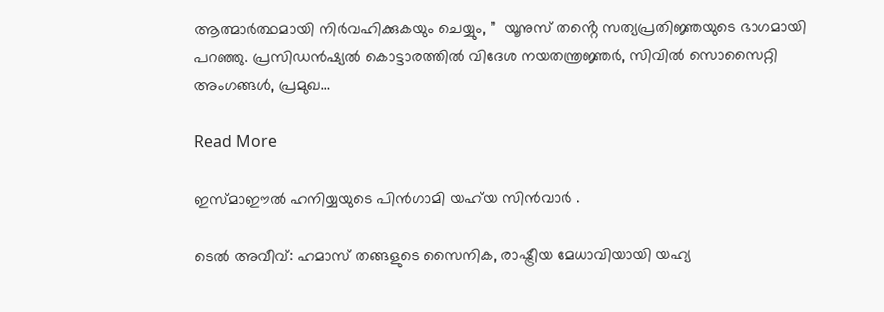ആത്മാർത്ഥമായി നിർവഹിക്കുകയും ചെയ്യും, ”  യൂനുസ് തൻ്റെ സത്യപ്രതിജ്ഞയുടെ ഭാഗമായി പറഞ്ഞു. പ്രസിഡൻഷ്യൽ കൊട്ടാരത്തിൽ വിദേശ നയതന്ത്രജ്ഞർ, സിവിൽ സൊസൈറ്റി അംഗങ്ങൾ, പ്രമുഖ…

Read More

ഇസ്മാഈല്‍ ഹനിയ്യയുടെ പിൻഗാമി യഹ്‍യ സിൻവാര്‍ .

ടെൽ അവീവ്: ഹമാസ് തങ്ങളുടെ സൈനിക, രാഷ്ട്രീയ മേധാവിയായി യഹ്യ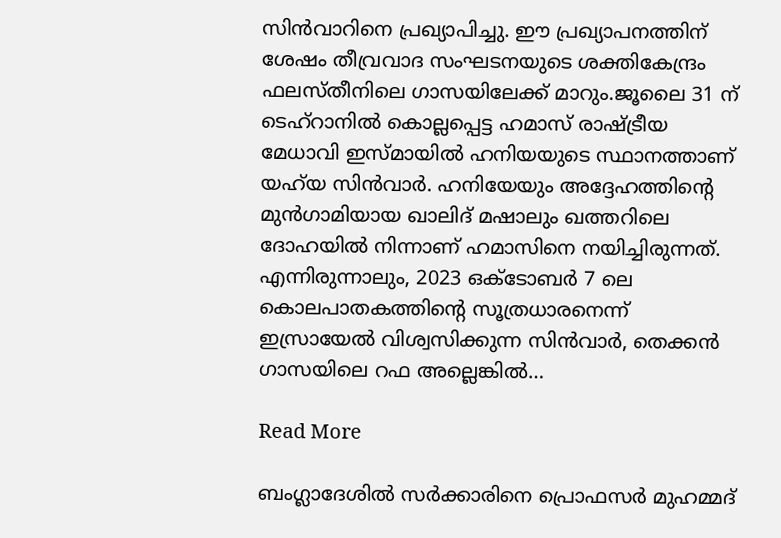സിൻവാറിനെ പ്രഖ്യാപിച്ചു. ഈ പ്രഖ്യാപനത്തിന് ശേഷം തീവ്രവാദ സംഘടനയുടെ ശക്തികേന്ദ്രം ഫലസ്തീനിലെ ഗാസയിലേക്ക് മാറും.ജൂലൈ 31 ന് ടെഹ്‌റാനിൽ കൊല്ലപ്പെട്ട ഹമാസ് രാഷ്ട്രീയ മേധാവി ഇസ്മായിൽ ഹനിയയുടെ സ്ഥാനത്താണ് യഹ്‌യ സിൻവാർ. ഹനിയേയും അദ്ദേഹത്തിൻ്റെ മുൻഗാമിയായ ഖാലിദ് മഷാലും ഖത്തറിലെ ദോഹയിൽ നിന്നാണ് ഹമാസിനെ നയിച്ചിരുന്നത്. എന്നിരുന്നാലും, 2023 ഒക്ടോബർ 7 ലെ കൊലപാതകത്തിൻ്റെ സൂത്രധാരനെന്ന് ഇസ്രായേൽ വിശ്വസിക്കുന്ന സിൻവാർ, തെക്കൻ ഗാസയിലെ റഫ അല്ലെങ്കിൽ…

Read More

ബംഗ്ലാദേശിൽ സര്‍ക്കാരിനെ പ്രൊഫസര്‍ മുഹമ്മദ്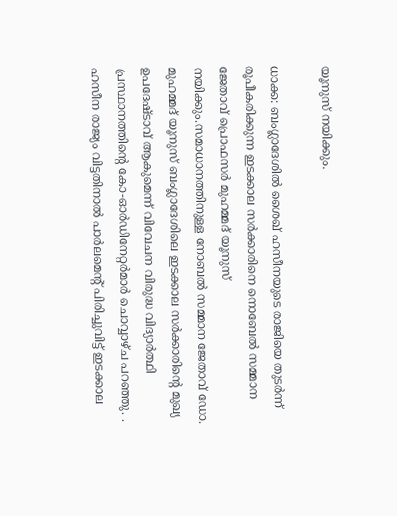യൂനുസ് നയിക്കും.

ധാക്ക: ബംഗ്ലാദേശില്‍ ശൈഖ് ഹസീനയുടെ രാജിയെ തുടര്‍ന്ന് രൂപീകരിക്കുന്ന ഇടക്കാല സര്‍ക്കാരിനെ നൊബേല്‍ സമ്മാന ജേതാവ് പ്രൊഫസര്‍ മുഹമ്മദ് യൂനുസ് നയിക്കും.സമാധാനത്തിനുള്ള നോബൽ സമ്മാന ജേതാവ് ഡോ. മുഹമ്മദ് യൂനുസ് ബംഗ്ലാദേശിലെ ഇടക്കാല സർക്കാരിൻ്റെ മുഖ്യ ഉപദേഷ്ടാവ് ആകുമെന്ന് വിവേചന വിരുദ്ധ വിദ്യാർത്ഥി പ്രസ്ഥാനത്തിൻ്റെ കോ-ഓർഡിനേറ്റർമാർ ചൊവ്വാഴ്ച പറഞ്ഞു. . ഹസീന രാജ്യം വിട്ടതിനാൽ പാർലമെൻ്റ് പിരിച്ചുവിട്ട് ഇടക്കാല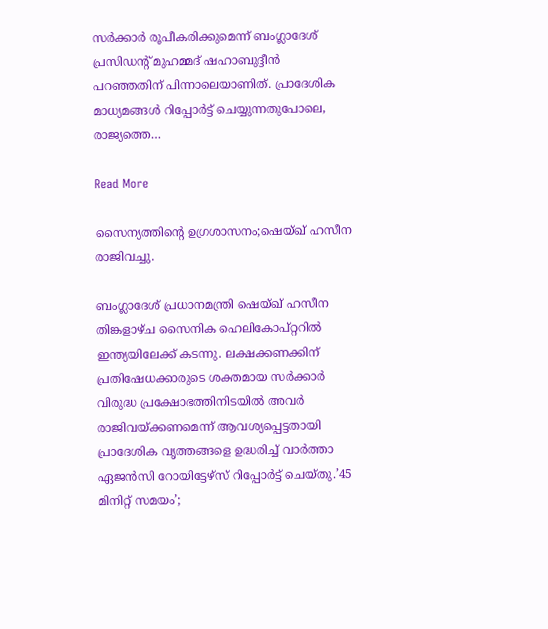സർക്കാർ രൂപീകരിക്കുമെന്ന് ബംഗ്ലാദേശ് പ്രസിഡൻ്റ് മുഹമ്മദ് ഷഹാബുദ്ദീൻ പറഞ്ഞതിന് പിന്നാലെയാണിത്. പ്രാദേശിക മാധ്യമങ്ങൾ റിപ്പോർട്ട് ചെയ്യുന്നതുപോലെ, രാജ്യത്തെ…

Read More

സൈന്യത്തിന്റെ ഉഗ്രശാസനം;ഷെയ്ഖ് ഹസീന രാജിവച്ചു.

ബംഗ്ലാദേശ് പ്രധാനമന്ത്രി ഷെയ്ഖ് ഹസീന തിങ്കളാഴ്ച സൈനിക ഹെലികോപ്റ്ററിൽ ഇന്ത്യയിലേക്ക് കടന്നു. ലക്ഷക്കണക്കിന് പ്രതിഷേധക്കാരുടെ ശക്തമായ സർക്കാർ വിരുദ്ധ പ്രക്ഷോഭത്തിനിടയിൽ അവർ രാജിവയ്ക്കണമെന്ന് ആവശ്യപ്പെട്ടതായി പ്രാദേശിക വൃത്തങ്ങളെ ഉദ്ധരിച്ച് വാർത്താ ഏജൻസി റോയിട്ടേഴ്സ് റിപ്പോർട്ട് ചെയ്തു.’45 മിനിറ്റ് സമയം’;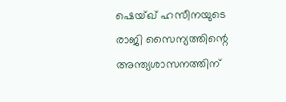ഷെയ്ഖ് ഹസീനയുടെ രാജി സൈന്യത്തിന്റെ അന്ത്യശാസനത്തിന്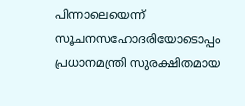പിന്നാലെയെന്ന് സൂചനസഹോദരിയോടൊപ്പം പ്രധാനമന്ത്രി സുരക്ഷിതമായ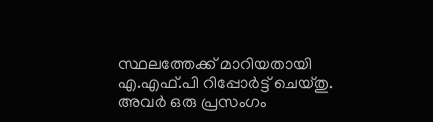സ്ഥലത്തേക്ക് മാറിയതായി എ.എഫ്.പി റിപ്പോർട്ട് ചെയ്തു. അവർ ഒരു പ്രസംഗം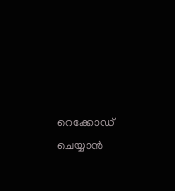റെക്കോഡ് ചെയ്യാൻ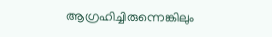ആഗ്രഹിച്ചിരുന്നെങ്കിലും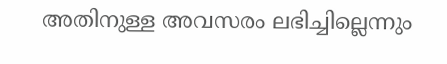അതിനുള്ള അവസരം ലഭിച്ചില്ലെന്നും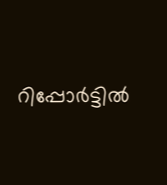റിപ്പോർട്ടില്‍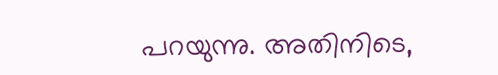പറയുന്നു. അതിനിടെ,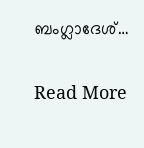ബംഗ്ലാദേശ്…

Read More